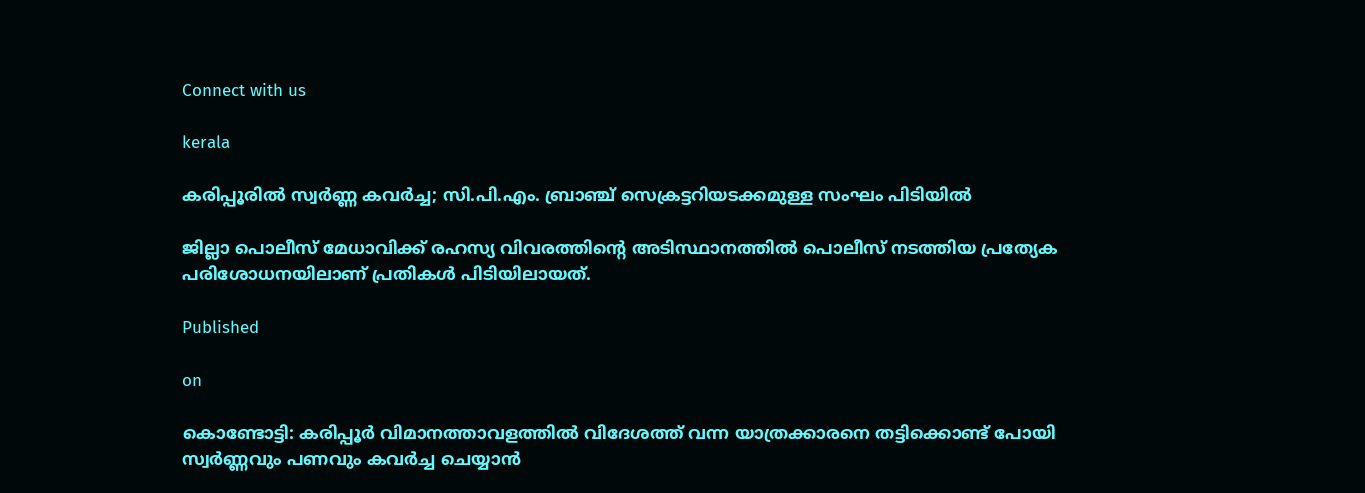Connect with us

kerala

കരിപ്പൂരില്‍ സ്വര്‍ണ്ണ കവര്‍ച്ച; സി.പി.എം. ബ്രാഞ്ച് സെക്രട്ടറിയടക്കമുള്ള സംഘം പിടിയില്‍

ജില്ലാ പൊലീസ് മേധാവിക്ക് രഹസ്യ വിവരത്തിന്റെ അടിസ്ഥാനത്തില്‍ പൊലീസ് നടത്തിയ പ്രത്യേക പരിശോധനയിലാണ് പ്രതികള്‍ പിടിയിലായത്.

Published

on

കൊണ്ടോട്ടി: കരിപ്പൂര്‍ വിമാനത്താവളത്തില്‍ വിദേശത്ത് വന്ന യാത്രക്കാരനെ തട്ടിക്കൊണ്ട് പോയി സ്വര്‍ണ്ണവും പണവും കവര്‍ച്ച ചെയ്യാന്‍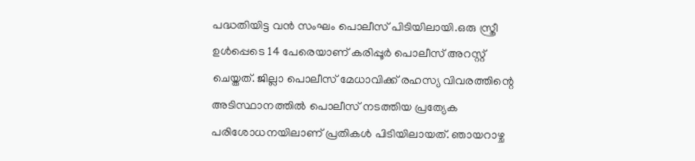പദ്ധതിയിട്ട വന്‍ സംഘം പൊലീസ് പിടിയിലായി.ഒരു സ്ത്രീ ഉള്‍പ്പെടെ 14 പേരെയാണ് കരിപ്പൂര്‍ പൊലീസ് അറസ്റ്റ് ചെയ്തത്. ജില്ലാ പൊലീസ് മേധാവിക്ക് രഹസ്യ വിവരത്തിന്റെ അടിസ്ഥാനത്തില്‍ പൊലീസ് നടത്തിയ പ്രത്യേക പരിശോധനയിലാണ് പ്രതികള്‍ പിടിയിലായത്. ഞായറാഴ്ച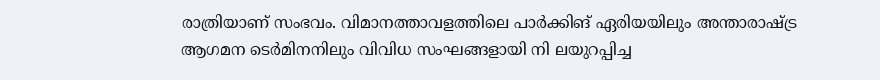രാത്രിയാണ് സംഭവം. വിമാനത്താവളത്തിലെ പാര്‍ക്കിങ് ഏരിയയിലും അന്താരാഷ്ട്ര ആഗമന ടെര്‍മിനനിലും വിവിധ സംഘങ്ങളായി നി ലയുറപ്പിച്ച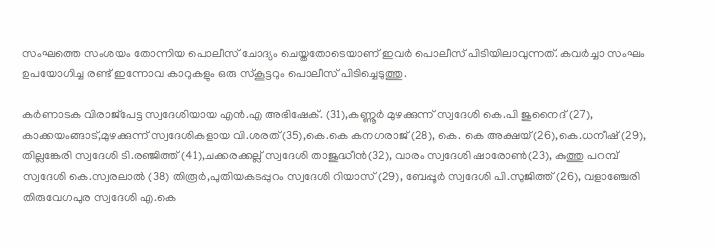സംഘത്തെ സംശയം തോന്നിയ പൊലീസ് ചോദ്യം ചെയ്തതോടെയാണ് ഇവര്‍ പൊലീസ് പിടിയിലാവുന്നത്. കവര്‍ച്ചാ സംഘം ഉപയോഗിച്ച രണ്ട് ഇന്നോവ കാറുകളും ഒരു സ്‌കൂട്ടറും പൊലീസ് പിടിച്ചെടുത്തു.

കര്‍ണാടക വിരാജ്പേട്ട സ്വദേശിയായ എന്‍.എ അഭിഷേക്. (31),കണ്ണൂര്‍ മുഴക്കുന്ന് സ്വദേശി കെ.പി ജുനൈദ് (27), കാക്കയംങ്ങാട്,മുഴക്കുന്ന് സ്വദേശികളായ വി.ശരത്(35),കെ.കെ കനഗരാജ് (28), കെ. കെ അക്ഷയ്(26),കെ.ധനീഷ് (29), തില്ലങ്കേരി സ്വദേശി ടി.രഞ്ജിത്ത് (41),ചക്കരക്കല്ല് സ്വദേശി താജുദ്ധീന്‍(32), വാരം സ്വദേശി ഷാരോണ്‍(23), കുത്തു പറമ്പ് സ്വദേശി കെ.സ്വരലാല്‍ (38) തിരൂര്‍,പുതിയകടപ്പുറം സ്വദേശി റിയാസ് (29), ബേപ്പൂര്‍ സ്വദേശി പി.സുജിത്ത് (26), വളാഞ്ചേരി തിരുവേഗപുര സ്വദേശി എ.കെ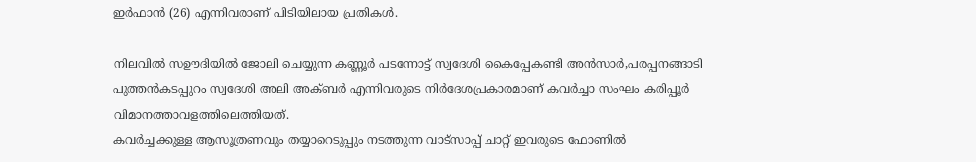ഇര്‍ഫാന്‍ (26) എന്നിവരാണ് പിടിയിലായ പ്രതികള്‍.

നിലവില്‍ സഊദിയില്‍ ജോലി ചെയ്യുന്ന കണ്ണൂര്‍ പടന്നോട്ട് സ്വദേശി കൈപ്പേകണ്ടി അന്‍സാര്‍,പരപ്പനങ്ങാടി പുത്തന്‍കടപ്പുറം സ്വദേശി അലി അക്ബര്‍ എന്നിവരുടെ നിര്‍ദേശപ്രകാരമാണ് കവര്‍ച്ചാ സംഘം കരിപ്പൂര്‍ വിമാനത്താവളത്തിലെത്തിയത്.
കവര്‍ച്ചക്കുള്ള ആസൂത്രണവും തയ്യാറെടുപ്പും നടത്തുന്ന വാട്‌സാപ്പ് ചാറ്റ് ഇവരുടെ ഫോണില്‍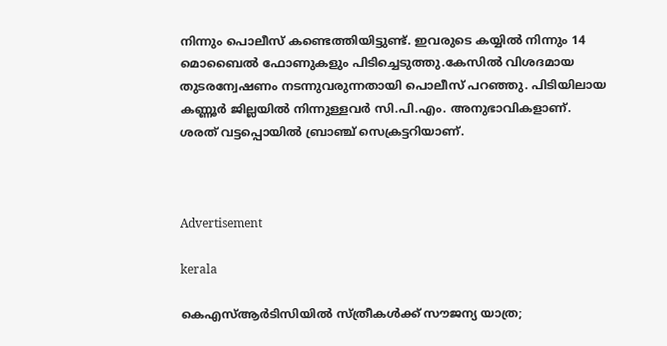നിന്നും പൊലീസ് കണ്ടെത്തിയിട്ടുണ്ട്. ഇവരുടെ കയ്യില്‍ നിന്നും 14 മൊബൈല്‍ ഫോണുകളും പിടിച്ചെടുത്തു.കേസില്‍ വിശദമായ തുടരന്വേഷണം നടന്നുവരുന്നതായി പൊലീസ് പറഞ്ഞു. പിടിയിലായ കണ്ണൂര്‍ ജില്ലയില്‍ നിന്നുള്ളവര്‍ സി.പി.എം. അനുഭാവികളാണ്. ശരത് വട്ടപ്പൊയില്‍ ബ്രാഞ്ച് സെക്രട്ടറിയാണ്.



Advertisement

kerala

കെഎസ്ആര്‍ടിസിയില്‍ സ്ത്രീകള്‍ക്ക് സൗജന്യ യാത്ര;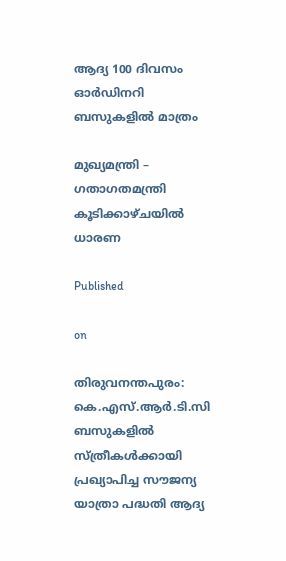ആദ്യ 100 ദിവസം ഓര്‍ഡിനറി ബസുകളില്‍ മാത്രം

മുഖ്യമന്ത്രി – ഗതാഗതമന്ത്രി കൂടിക്കാഴ്ചയില്‍ ധാരണ

Published

on

തിരുവനന്തപുരം: കെ.എസ്.ആര്‍.ടി.സി ബസുകളില്‍ സ്ത്രീകള്‍ക്കായി പ്രഖ്യാപിച്ച സൗജന്യ യാത്രാ പദ്ധതി ആദ്യ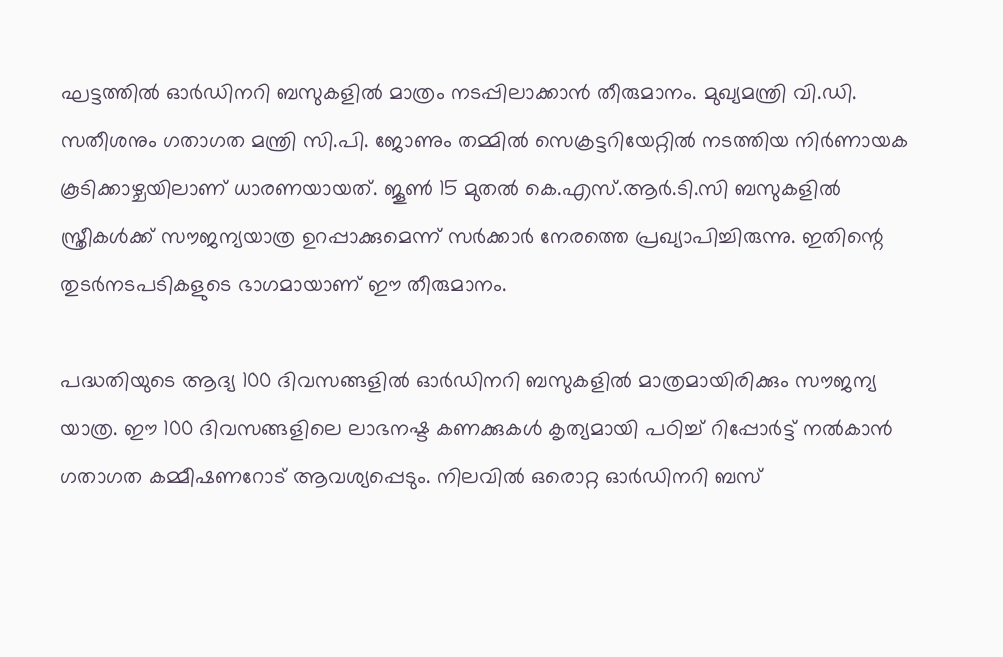ഘട്ടത്തില്‍ ഓര്‍ഡിനറി ബസുകളില്‍ മാത്രം നടപ്പിലാക്കാന്‍ തീരുമാനം. മുഖ്യമന്ത്രി വി.ഡി. സതീശനും ഗതാഗത മന്ത്രി സി.പി. ജോണും തമ്മില്‍ സെക്രട്ടറിയേറ്റില്‍ നടത്തിയ നിര്‍ണായക കൂടിക്കാഴ്ചയിലാണ് ധാരണയായത്. ജൂണ്‍ 15 മുതല്‍ കെ.എസ്.ആര്‍.ടി.സി ബസുകളില്‍ സ്ത്രീകള്‍ക്ക് സൗജന്യയാത്ര ഉറപ്പാക്കുമെന്ന് സര്‍ക്കാര്‍ നേരത്തെ പ്രഖ്യാപിച്ചിരുന്നു. ഇതിന്റെ തുടര്‍നടപടികളുടെ ഭാഗമായാണ് ഈ തീരുമാനം.

പദ്ധതിയുടെ ആദ്യ 100 ദിവസങ്ങളില്‍ ഓര്‍ഡിനറി ബസുകളില്‍ മാത്രമായിരിക്കും സൗജന്യ യാത്ര. ഈ 100 ദിവസങ്ങളിലെ ലാഭനഷ്ട കണക്കുകള്‍ കൃത്യമായി പഠിച്ച് റിപ്പോര്‍ട്ട് നല്‍കാന്‍ ഗതാഗത കമ്മീഷണറോട് ആവശ്യപ്പെടും. നിലവില്‍ ഒരൊറ്റ ഓര്‍ഡിനറി ബസ്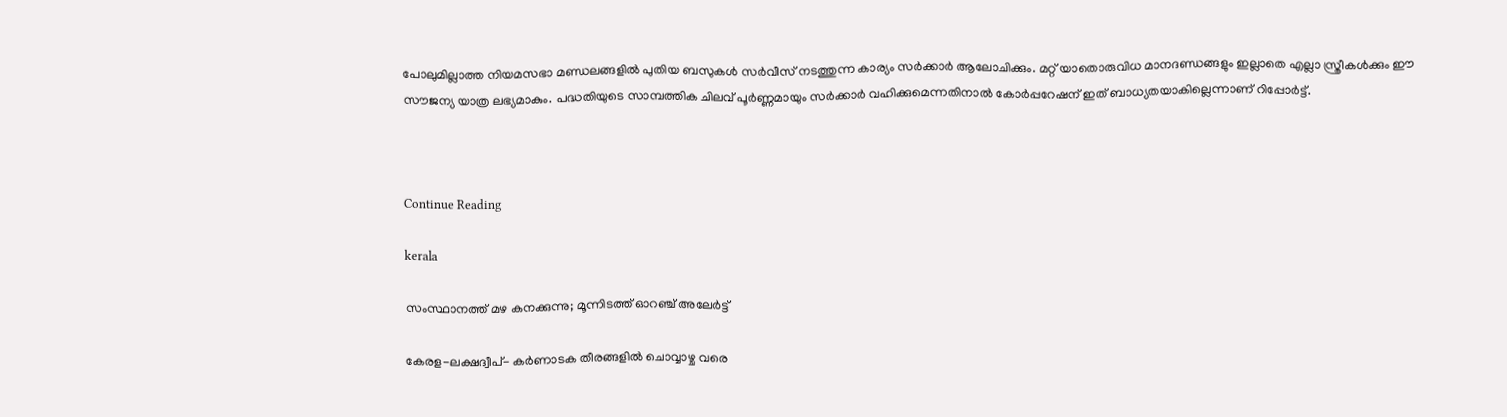പോലുമില്ലാത്ത നിയമസഭാ മണ്ഡലങ്ങളില്‍ പുതിയ ബസുകള്‍ സര്‍വീസ് നടത്തുന്ന കാര്യം സര്‍ക്കാര്‍ ആലോചിക്കും. മറ്റ് യാതൊരുവിധ മാനദണ്ഡങ്ങളും ഇല്ലാതെ എല്ലാ സ്ത്രീകള്‍ക്കും ഈ സൗജന്യ യാത്ര ലഭ്യമാകും. പദ്ധതിയുടെ സാമ്പത്തിക ചിലവ് പൂര്‍ണ്ണമായും സര്‍ക്കാര്‍ വഹിക്കുമെന്നതിനാല്‍ കോര്‍പ്പറേഷന് ഇത് ബാധ്യതയാകില്ലെന്നാണ് റിപ്പോര്‍ട്ട്.



Continue Reading

kerala

സംസ്ഥാനത്ത് മഴ കനക്കുന്നു; മൂന്നിടത്ത് ഓറഞ്ച് അലേര്‍ട്ട്

കേരള-ലക്ഷദ്വീപ്- കര്‍ണാടക തീരങ്ങളില്‍ ചൊവ്വാഴ്ച വരെ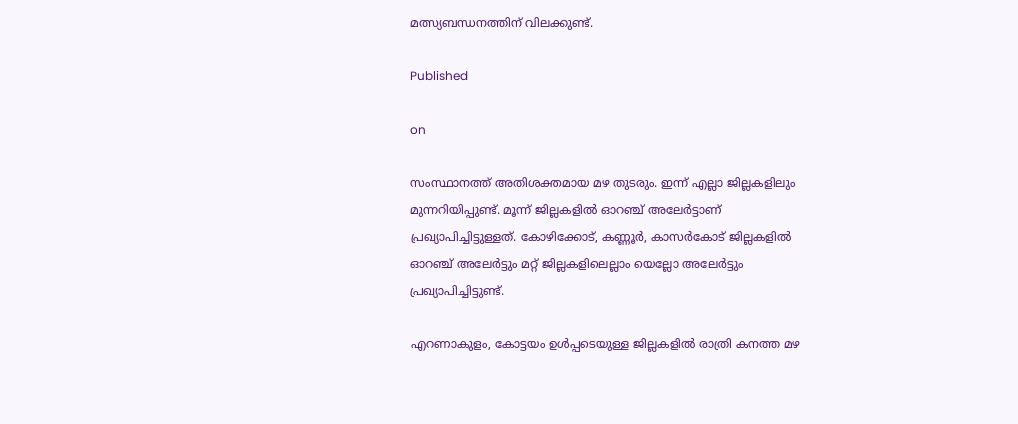മത്സ്യബന്ധനത്തിന് വിലക്കുണ്ട്.

Published

on

സംസ്ഥാനത്ത് അതിശക്തമായ മഴ തുടരും. ഇന്ന് എല്ലാ ജില്ലകളിലും മുന്നറിയിപ്പുണ്ട്. മൂന്ന് ജില്ലകളില്‍ ഓറഞ്ച് അലേര്‍ട്ടാണ് പ്രഖ്യാപിച്ചിട്ടുള്ളത്. കോഴിക്കോട്, കണ്ണൂര്‍, കാസര്‍കോട് ജില്ലകളില്‍ ഓറഞ്ച് അലേര്‍ട്ടും മറ്റ് ജില്ലകളിലെല്ലാം യെല്ലോ അലേര്‍ട്ടും പ്രഖ്യാപിച്ചിട്ടുണ്ട്.

എറണാകുളം, കോട്ടയം ഉള്‍പ്പടെയുള്ള ജില്ലകളില്‍ രാത്രി കനത്ത മഴ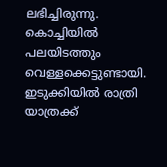ലഭിച്ചിരുന്നു. കൊച്ചിയില്‍ പലയിടത്തും വെള്ളക്കെട്ടുണ്ടായി. ഇടുക്കിയില്‍ രാത്രി യാത്രക്ക്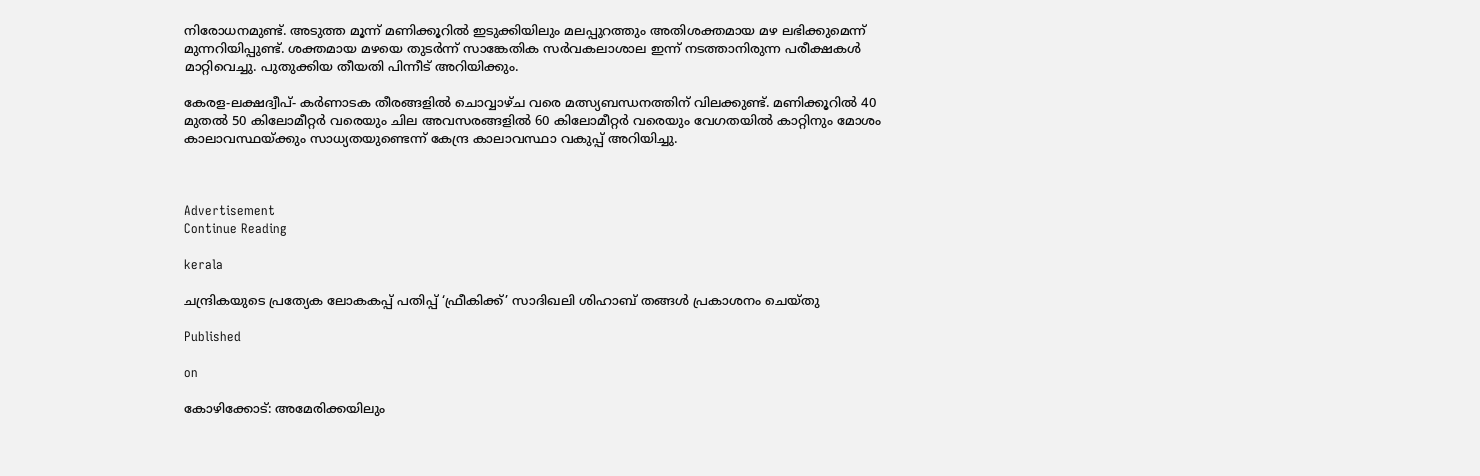നിരോധനമുണ്ട്. അടുത്ത മൂന്ന് മണിക്കൂറില്‍ ഇടുക്കിയിലും മലപ്പുറത്തും അതിശക്തമായ മഴ ലഭിക്കുമെന്ന് മുന്നറിയിപ്പുണ്ട്. ശക്തമായ മഴയെ തുടര്‍ന്ന് സാങ്കേതിക സര്‍വകലാശാല ഇന്ന് നടത്താനിരുന്ന പരീക്ഷകള്‍ മാറ്റിവെച്ചു. പുതുക്കിയ തീയതി പിന്നീട് അറിയിക്കും.

കേരള-ലക്ഷദ്വീപ്- കര്‍ണാടക തീരങ്ങളില്‍ ചൊവ്വാഴ്ച വരെ മത്സ്യബന്ധനത്തിന് വിലക്കുണ്ട്. മണിക്കൂറില്‍ 40 മുതല്‍ 50 കിലോമീറ്റര്‍ വരെയും ചില അവസരങ്ങളില്‍ 60 കിലോമീറ്റര്‍ വരെയും വേഗതയില്‍ കാറ്റിനും മോശം കാലാവസ്ഥയ്ക്കും സാധ്യതയുണ്ടെന്ന് കേന്ദ്ര കാലാവസ്ഥാ വകുപ്പ് അറിയിച്ചു.



Advertisement
Continue Reading

kerala

ചന്ദ്രികയുടെ പ്രത്യേക ലോകകപ്പ് പതിപ്പ് ‘ഫ്രീകിക്ക്’ സാദിഖലി ശിഹാബ് തങ്ങൾ പ്രകാശനം ചെയ്തു

Published

on

കോഴിക്കോട്: അമേരിക്കയിലും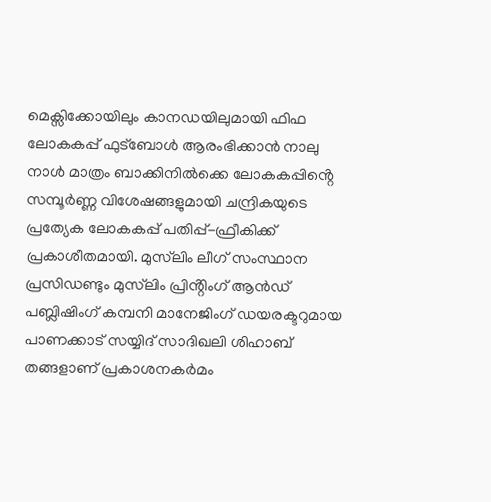മെക്സിക്കോയിലും കാനഡയിലുമായി ഫിഫ ലോകകപ്പ് ഫുട്ബോൾ ആരംഭിക്കാൻ നാലു നാൾ മാത്രം ബാക്കിനിൽക്കെ ലോകകപ്പിൻ്റെ സമ്പൂർണ്ണ വിശേഷങ്ങളുമായി ചന്ദ്രികയുടെ പ്രത്യേക ലോകകപ്പ് പതിപ്പ്-ഫ്രീകിക്ക് പ്രകാശീതമായി. മുസ്‌ലിം ലീഗ് സംസ്ഥാന പ്രസിഡണ്ടും മുസ്‌ലിം പ്രിൻ്റിംഗ് ആൻഡ് പബ്ലിഷിംഗ് കമ്പനി മാനേജിംഗ് ഡയരക്ടറുമായ പാണക്കാട് സയ്യിദ് സാദിഖലി ശിഹാബ് തങ്ങളാണ് പ്രകാശനകർമം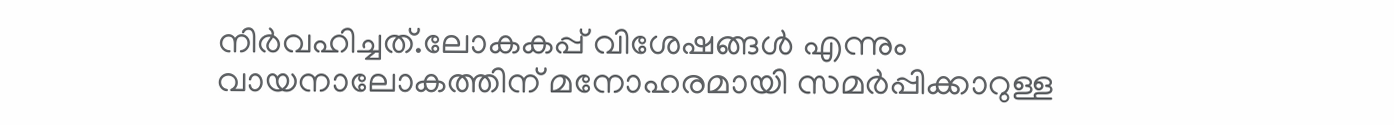നിർവഹിച്ചത്.ലോകകപ്പ് വിശേഷങ്ങൾ എന്നും വായനാലോകത്തിന് മനോഹരമായി സമർപ്പിക്കാറുള്ള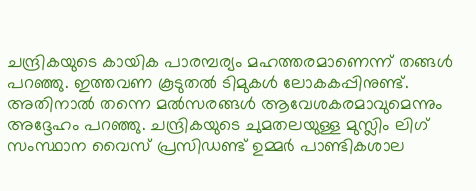ചന്ദ്രികയുടെ കായിക പാരമ്പര്യം മഹത്തരമാണെന്ന് തങ്ങൾ പറഞ്ഞു. ഇത്തവണ കൂടുതൽ ടിമുകൾ ലോകകപ്പിനുണ്ട്. അതിനാൽ തന്നെ മൽസരങ്ങൾ ആവേശകരമാവുമെന്നും അദ്ദേഹം പറഞ്ഞു. ചന്ദ്രികയുടെ ചുമതലയുള്ള മുസ്ലിം ലിഗ് സംസ്ഥാന വൈസ് പ്രസിഡണ്ട് ഉമ്മർ പാണ്ടികശാല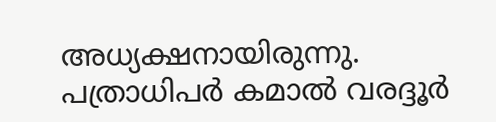അധ്യക്ഷനായിരുന്നു. പത്രാധിപർ കമാൽ വരദ്ദൂർ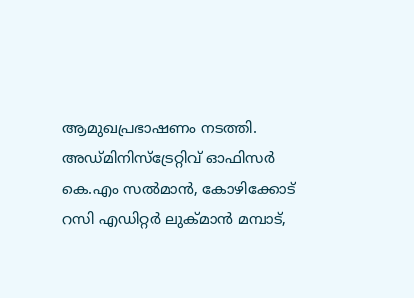ആമുഖപ്രഭാഷണം നടത്തി. അഡ്‌മിനിസ്ട്രേറ്റിവ് ഓഫിസർ കെ.എം സൽമാൻ, കോഴിക്കോട് റസി എഡിറ്റർ ലുക്മാൻ മമ്പാട്,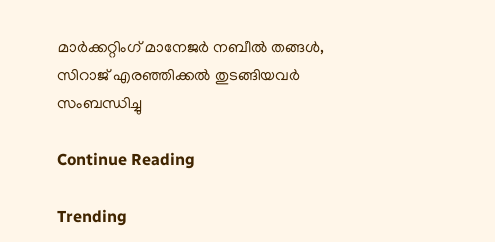മാർക്കറ്റിംഗ് മാനേജർ നബീൽ തങ്ങൾ, സിറാജ് എരഞ്ഞിക്കൽ തുടങ്ങിയവർ സംബന്ധിച്ചു

Continue Reading

Trending